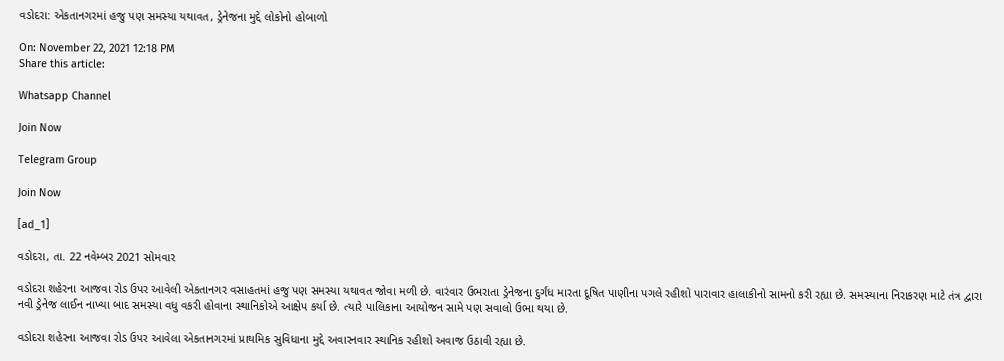વડોદરા: એકતાનગરમાં હજુ પણ સમસ્યા યથાવત, ડ્રેનેજના મુદ્દે લોકોનો હોબાળો

On: November 22, 2021 12:18 PM
Share this article:

Whatsapp Channel

Join Now

Telegram Group

Join Now

[ad_1]

વડોદરા, તા. 22 નવેમ્બર 2021 સોમવાર

વડોદરા શહેરના આજવા રોડ ઉપર આવેલી એકતાનગર વસાહતમાં હજુ પણ સમસ્યા યથાવત જોવા મળી છે. વારંવાર ઉભરાતા ડ્રેનેજના દુર્ગંધ મારતા દૂષિત પાણીના પગલે રહીશો પારાવાર હાલાકીનો સામનો કરી રહ્યા છે. સમસ્યાના નિરાકરણ માટે તંત્ર દ્વારા નવી ડ્રેનેજ લાઈન નાખ્યા બાદ સમસ્યા વધુ વકરી હોવાના સ્થાનિકોએ આક્ષેપ કર્યા છે. ત્યારે પાલિકાના આયોજન સામે પણ સવાલો ઉભા થયા છે.

વડોદરા શહેરના આજવા રોડ ઉપર આવેલા એકતાનગરમાં પ્રાથમિક સુવિધાના મુદ્દે અવારનવાર સ્થાનિક રહીશો અવાજ ઉઠાવી રહ્યા છે.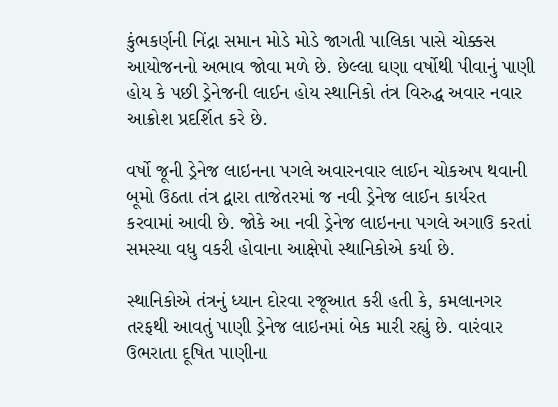કુંભકર્ણની નિંદ્રા સમાન મોડે મોડે જાગતી પાલિકા પાસે ચોક્કસ આયોજનનો અભાવ જોવા મળે છે. છેલ્લા ઘણા વર્ષોથી પીવાનું પાણી હોય કે પછી ડ્રેનેજની લાઈન હોય સ્થાનિકો તંત્ર વિરુદ્ધ અવાર નવાર આક્રોશ પ્રદર્શિત કરે છે.

વર્ષો જૂની ડ્રેનેજ લાઇનના પગલે અવારનવાર લાઈન ચોકઅપ થવાની બૂમો ઉઠતા તંત્ર દ્વારા તાજેતરમાં જ નવી ડ્રેનેજ લાઈન કાર્યરત કરવામાં આવી છે. જોકે આ નવી ડ્રેનેજ લાઇનના પગલે અગાઉ કરતાં સમસ્યા વધુ વકરી હોવાના આક્ષેપો સ્થાનિકોએ કર્યા છે.

સ્થાનિકોએ તંત્રનું ધ્યાન દોરવા રજૂઆત કરી હતી કે, કમલાનગર તરફથી આવતું પાણી ડ્રેનેજ લાઇનમાં બેક મારી રહ્યું છે. વારંવાર ઉભરાતા દૂષિત પાણીના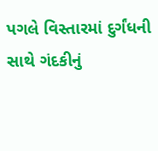પગલે વિસ્તારમાં દુર્ગંધની સાથે ગંદકીનું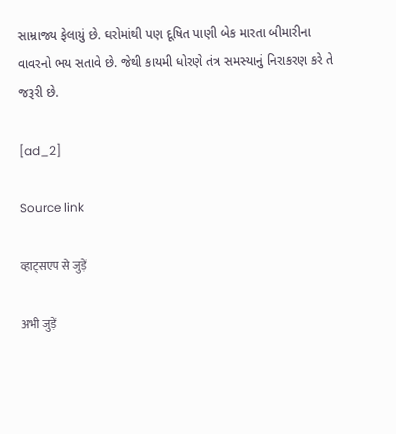સામ્રાજ્ય ફેલાયું છે. ઘરોમાંથી પણ દૂષિત પાણી બેક મારતા બીમારીના વાવરનો ભય સતાવે છે. જેથી કાયમી ધોરણે તંત્ર સમસ્યાનું નિરાકરણ કરે તે જરૂરી છે.

[ad_2]

Source link

व्हाट्सएप से जुड़ें

अभी जुड़ें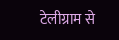टेलीग्राम से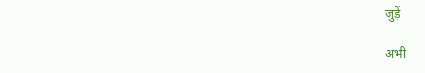जुड़ें

अभी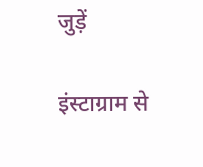जुड़ें

इंस्टाग्राम से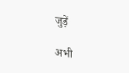जुड़ें

अभी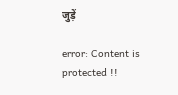जुड़ें

error: Content is protected !!